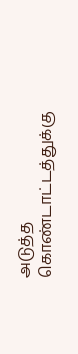அடுத்த கொண்டாட்டத்துக்கு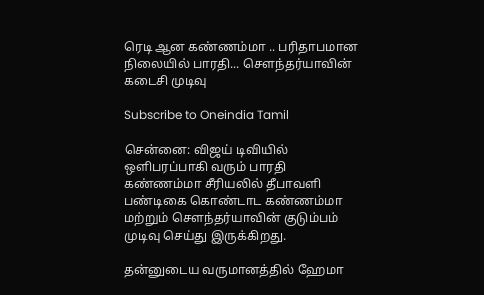ரெடி ஆன கண்ணம்மா .. பரிதாபமான நிலையில் பாரதி... சௌந்தர்யாவின் கடைசி முடிவு

Subscribe to Oneindia Tamil

சென்னை: விஜய் டிவியில் ஒளிபரப்பாகி வரும் பாரதி கண்ணம்மா சீரியலில் தீபாவளி பண்டிகை கொண்டாட கண்ணம்மா மற்றும் சௌந்தர்யாவின் குடும்பம் முடிவு செய்து இருக்கிறது.

தன்னுடைய வருமானத்தில் ஹேமா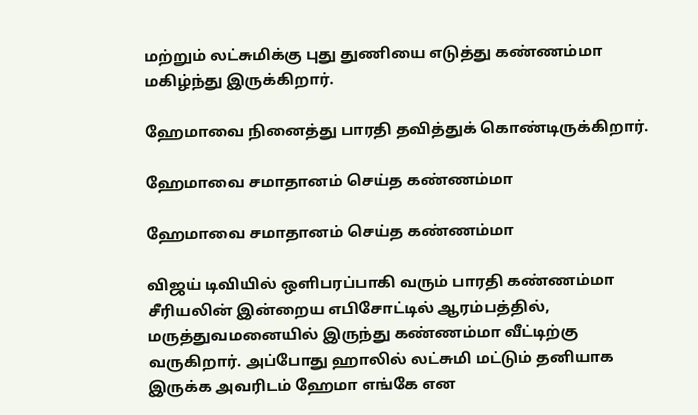மற்றும் லட்சுமிக்கு புது துணியை எடுத்து கண்ணம்மா மகிழ்ந்து இருக்கிறார்.

ஹேமாவை நினைத்து பாரதி தவித்துக் கொண்டிருக்கிறார்.

ஹேமாவை சமாதானம் செய்த கண்ணம்மா

ஹேமாவை சமாதானம் செய்த கண்ணம்மா

விஜய் டிவியில் ஒளிபரப்பாகி வரும் பாரதி கண்ணம்மா சீரியலின் இன்றைய எபிசோட்டில் ஆரம்பத்தில், மருத்துவமனையில் இருந்து கண்ணம்மா வீட்டிற்கு வருகிறார். அப்போது ஹாலில் லட்சுமி மட்டும் தனியாக இருக்க அவரிடம் ஹேமா எங்கே என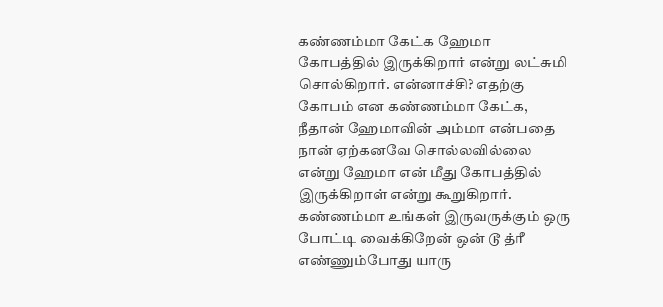கண்ணம்மா கேட்க ஹேமா கோபத்தில் இருக்கிறார் என்று லட்சுமி சொல்கிறார். என்னாச்சி? எதற்கு கோபம் என கண்ணம்மா கேட்க, நீதான் ஹேமாவின் அம்மா என்பதை நான் ஏற்கனவே சொல்லவில்லை என்று ஹேமா என் மீது கோபத்தில் இருக்கிறாள் என்று கூறுகிறார். கண்ணம்மா உங்கள் இருவருக்கும் ஒரு போட்டி வைக்கிறேன் ஒன் டூ த்ரீ எண்ணும்போது யாரு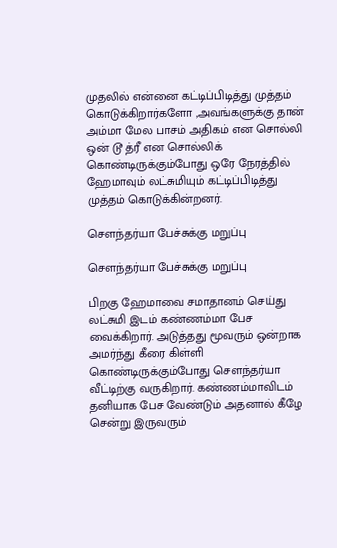முதலில் என்னை கட்டிப்பிடித்து முத்தம் கொடுக்கிறார்களோ ,அவங்களுக்கு தான் அம்மா மேல பாசம் அதிகம் என சொல்லி ஒன் டூ த்ரீ என சொல்லிக் கொண்டிருக்கும்போது ஒரே நேரத்தில் ஹேமாவும் லட்சுமியும் கட்டிப்பிடித்து முத்தம் கொடுக்கின்றனர்.

சௌந்தர்யா பேச்சுக்கு மறுப்பு

சௌந்தர்யா பேச்சுக்கு மறுப்பு

பிறகு ஹேமாவை சமாதானம் செய்து லட்சுமி இடம் கண்ணம்மா பேச வைக்கிறார். அடுத்தது மூவரும் ஒன்றாக அமர்ந்து கீரை கிள்ளி கொண்டிருக்கும்போது சௌந்தர்யா வீட்டிற்கு வருகிறார். கண்ணம்மாவிடம் தனியாக பேச வேண்டும் அதனால் கீழே சென்று இருவரும்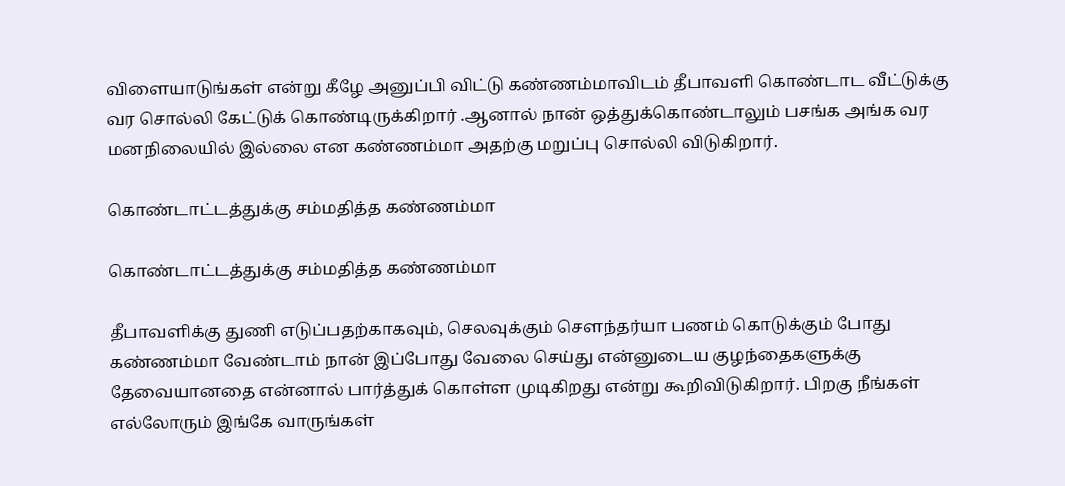விளையாடுங்கள் என்று கீழே அனுப்பி விட்டு கண்ணம்மாவிடம் தீபாவளி கொண்டாட வீட்டுக்கு வர சொல்லி கேட்டுக் கொண்டிருக்கிறார் .ஆனால் நான் ஒத்துக்கொண்டாலும் பசங்க அங்க வர மனநிலையில் இல்லை என கண்ணம்மா அதற்கு மறுப்பு சொல்லி விடுகிறார்.

கொண்டாட்டத்துக்கு சம்மதித்த கண்ணம்மா

கொண்டாட்டத்துக்கு சம்மதித்த கண்ணம்மா

தீபாவளிக்கு துணி எடுப்பதற்காகவும், செலவுக்கும் சௌந்தர்யா பணம் கொடுக்கும் போது கண்ணம்மா வேண்டாம் நான் இப்போது வேலை செய்து என்னுடைய குழந்தைகளுக்கு தேவையானதை என்னால் பார்த்துக் கொள்ள முடிகிறது என்று கூறிவிடுகிறார். பிறகு நீங்கள் எல்லோரும் இங்கே வாருங்கள்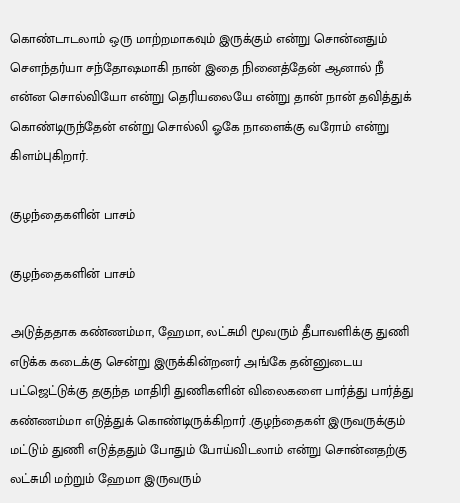கொண்டாடலாம் ஒரு மாற்றமாகவும் இருக்கும் என்று சொன்னதும் சௌந்தர்யா சந்தோஷமாகி நான் இதை நினைத்தேன் ஆனால் நீ என்ன சொல்வியோ என்று தெரியலையே என்று தான் நான் தவித்துக் கொண்டிருந்தேன் என்று சொல்லி ஓகே நாளைக்கு வரோம் என்று கிளம்புகிறார்.

குழந்தைகளின் பாசம்

குழந்தைகளின் பாசம்

அடுத்ததாக கண்ணம்மா, ஹேமா, லட்சுமி மூவரும் தீபாவளிக்கு துணி எடுக்க கடைக்கு சென்று இருக்கின்றனர் அங்கே தன்னுடைய பட்ஜெட்டுக்கு தகுந்த மாதிரி துணிகளின் விலைகளை பார்த்து பார்த்து கண்ணம்மா எடுத்துக் கொண்டிருக்கிறார் .குழந்தைகள் இருவருக்கும் மட்டும் துணி எடுத்ததும் போதும் போய்விடலாம் என்று சொன்னதற்கு லட்சுமி மற்றும் ஹேமா இருவரும்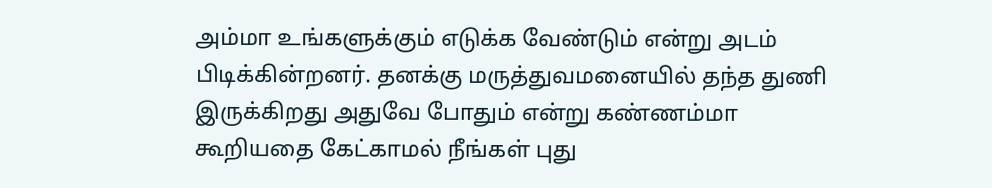அம்மா உங்களுக்கும் எடுக்க வேண்டும் என்று அடம் பிடிக்கின்றனர். தனக்கு மருத்துவமனையில் தந்த துணி இருக்கிறது அதுவே போதும் என்று கண்ணம்மா கூறியதை கேட்காமல் நீங்கள் புது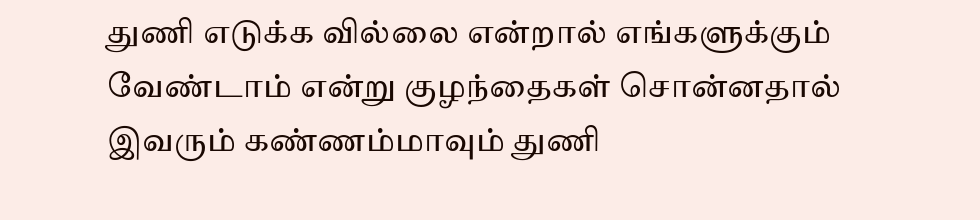துணி எடுக்க வில்லை என்றால் எங்களுக்கும் வேண்டாம் என்று குழந்தைகள் சொன்னதால் இவரும் கண்ணம்மாவும் துணி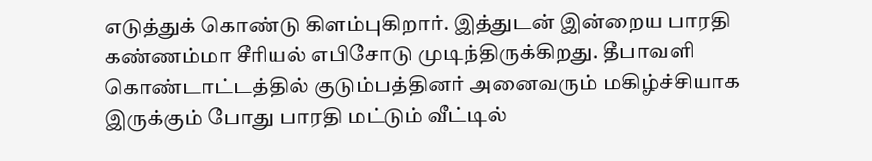எடுத்துக் கொண்டு கிளம்புகிறார். இத்துடன் இன்றைய பாரதி கண்ணம்மா சீரியல் எபிசோடு முடிந்திருக்கிறது. தீபாவளி கொண்டாட்டத்தில் குடும்பத்தினர் அனைவரும் மகிழ்ச்சியாக இருக்கும் போது பாரதி மட்டும் வீட்டில்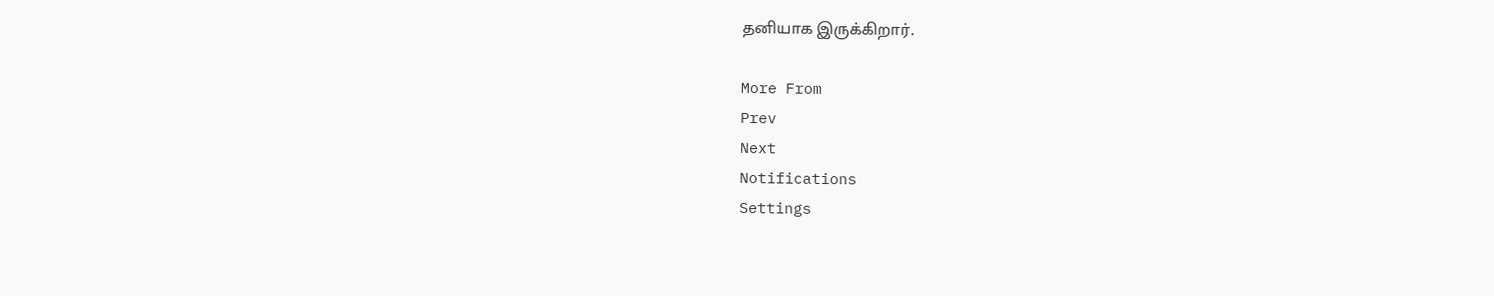தனியாக இருக்கிறார்.

More From
Prev
Next
Notifications
Settings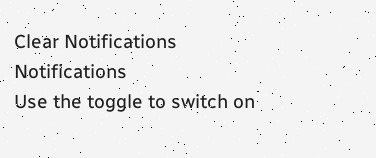Clear Notifications
Notifications
Use the toggle to switch on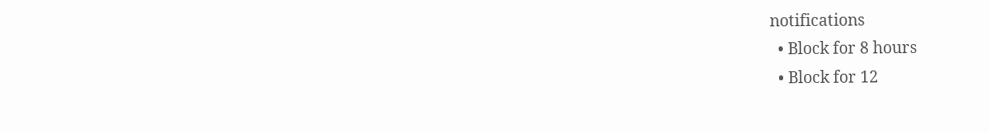notifications
  • Block for 8 hours
  • Block for 12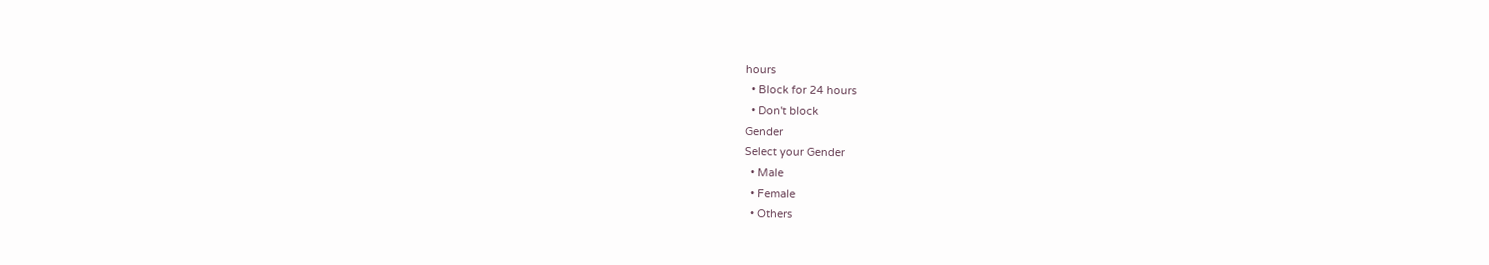hours
  • Block for 24 hours
  • Don't block
Gender
Select your Gender
  • Male
  • Female
  • Others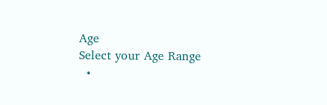Age
Select your Age Range
  •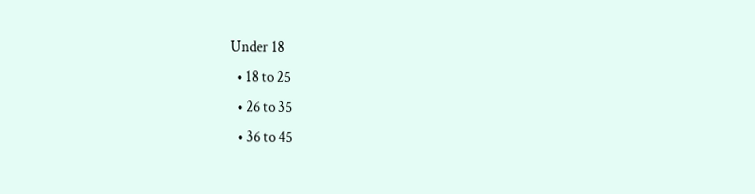Under 18
  • 18 to 25
  • 26 to 35
  • 36 to 45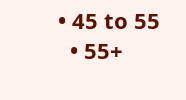• 45 to 55
  • 55+